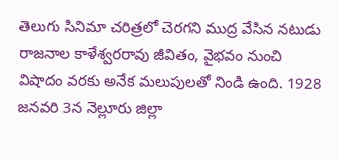తెలుగు సినిమా చరిత్రలో చెరగని ముద్ర వేసిన నటుడు రాజనాల కాళేశ్వరరావు జీవితం, వైభవం నుంచి విషాదం వరకు అనేక మలుపులతో నిండి ఉంది. 1928 జనవరి 3న నెల్లూరు జిల్లా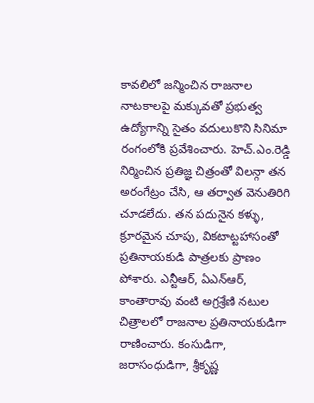కావలిలో జన్మించిన రాజనాల నాటకాలపై మక్కువతో ప్రభుత్వ ఉద్యోగాన్ని సైతం వదులుకొని సినిమా రంగంలోకి ప్రవేశించారు. హెచ్.ఎం.రెడ్డి నిర్మించిన ప్రతిజ్ఞ చిత్రంతో విలన్గా తన అరంగేట్రం చేసి, ఆ తర్వాత వెనుతిరిగి చూడలేదు. తన పదునైన కళ్ళు, క్రూరమైన చూపు, వికటాట్టహాసంతో ప్రతినాయకుడి పాత్రలకు ప్రాణం పోశారు. ఎన్టీఆర్, ఏఎన్ఆర్, కాంతారావు వంటి అగ్రశ్రేణి నటుల చిత్రాలలో రాజనాల ప్రతినాయకుడిగా రాణించారు. కంసుడిగా, జరాసంధుడిగా, శ్రీకృష్ణ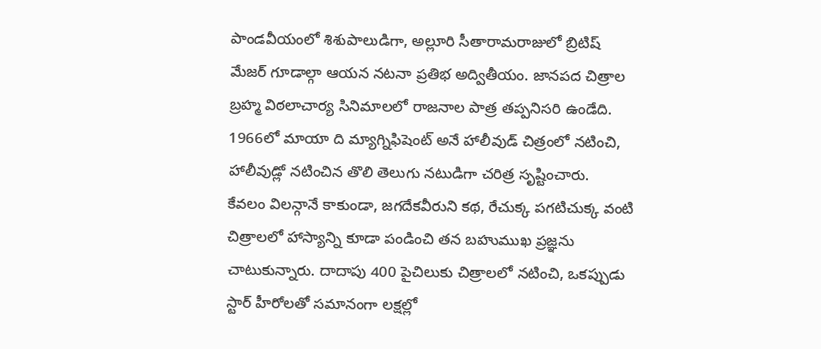పాండవీయంలో శిశుపాలుడిగా, అల్లూరి సీతారామరాజులో బ్రిటిష్ మేజర్ గూడాల్గా ఆయన నటనా ప్రతిభ అద్వితీయం. జానపద చిత్రాల బ్రహ్మ విఠలాచార్య సినిమాలలో రాజనాల పాత్ర తప్పనిసరి ఉండేది. 1966లో మాయా ది మ్యాగ్నిఫిషెంట్ అనే హాలీవుడ్ చిత్రంలో నటించి, హాలీవుడ్లో నటించిన తొలి తెలుగు నటుడిగా చరిత్ర సృష్టించారు.
కేవలం విలన్గానే కాకుండా, జగదేకవీరుని కథ, రేచుక్క పగటిచుక్క వంటి చిత్రాలలో హాస్యాన్ని కూడా పండించి తన బహుముఖ ప్రజ్ఞను చాటుకున్నారు. దాదాపు 400 పైచిలుకు చిత్రాలలో నటించి, ఒకప్పుడు స్టార్ హీరోలతో సమానంగా లక్షల్లో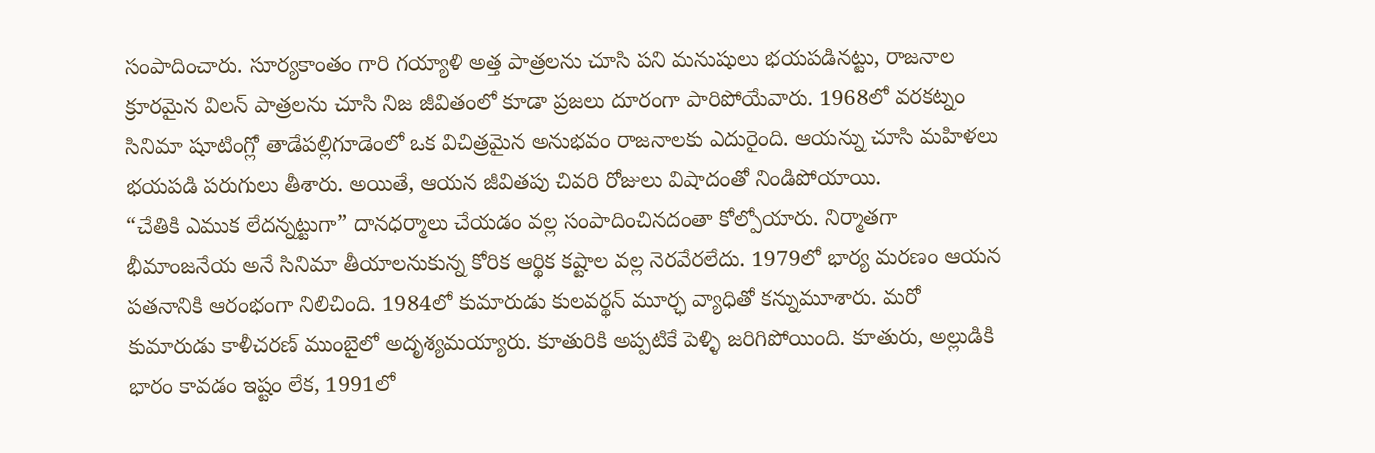సంపాదించారు. సూర్యకాంతం గారి గయ్యాళి అత్త పాత్రలను చూసి పని మనుషులు భయపడినట్టు, రాజనాల క్రూరమైన విలన్ పాత్రలను చూసి నిజ జీవితంలో కూడా ప్రజలు దూరంగా పారిపోయేవారు. 1968లో వరకట్నం సినిమా షూటింగ్లో తాడేపల్లిగూడెంలో ఒక విచిత్రమైన అనుభవం రాజనాలకు ఎదురైంది. ఆయన్ను చూసి మహిళలు భయపడి పరుగులు తీశారు. అయితే, ఆయన జీవితపు చివరి రోజులు విషాదంతో నిండిపోయాయి.
“చేతికి ఎముక లేదన్నట్టుగా” దానధర్మాలు చేయడం వల్ల సంపాదించినదంతా కోల్పోయారు. నిర్మాతగా భీమాంజనేయ అనే సినిమా తీయాలనుకున్న కోరిక ఆర్థిక కష్టాల వల్ల నెరవేరలేదు. 1979లో భార్య మరణం ఆయన పతనానికి ఆరంభంగా నిలిచింది. 1984లో కుమారుడు కులవర్థన్ మూర్ఛ వ్యాధితో కన్నుమూశారు. మరో కుమారుడు కాళీచరణ్ ముంబైలో అదృశ్యమయ్యారు. కూతురికి అప్పటికే పెళ్ళి జరిగిపోయింది. కూతురు, అల్లుడికి భారం కావడం ఇష్టం లేక, 1991లో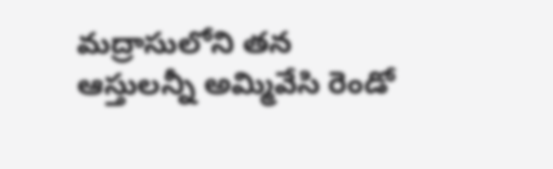మద్రాసులోని తన ఆస్తులన్నీ అమ్మివేసి రెండో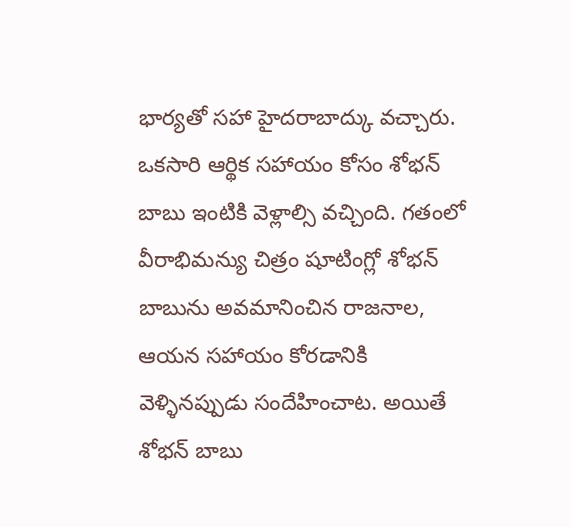భార్యతో సహా హైదరాబాద్కు వచ్చారు. ఒకసారి ఆర్థిక సహాయం కోసం శోభన్ బాబు ఇంటికి వెళ్లాల్సి వచ్చింది. గతంలో వీరాభిమన్యు చిత్రం షూటింగ్లో శోభన్ బాబును అవమానించిన రాజనాల, ఆయన సహాయం కోరడానికి వెళ్ళినప్పుడు సందేహించాట. అయితే శోభన్ బాబు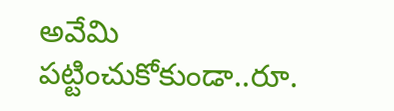అవేమి పట్టించుకోకుండా..రూ.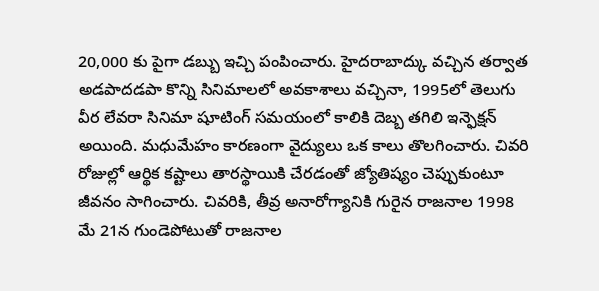20,000 కు పైగా డబ్బు ఇచ్చి పంపించారు. హైదరాబాద్కు వచ్చిన తర్వాత అడపాదడపా కొన్ని సినిమాలలో అవకాశాలు వచ్చినా, 1995లో తెలుగు వీర లేవరా సినిమా షూటింగ్ సమయంలో కాలికి దెబ్బ తగిలి ఇన్ఫెక్షన్ అయింది. మధుమేహం కారణంగా వైద్యులు ఒక కాలు తొలగించారు. చివరి రోజుల్లో ఆర్థిక కష్టాలు తారస్థాయికి చేరడంతో జ్యోతిష్యం చెప్పుకుంటూ జీవనం సాగించారు. చివరికి, తీవ్ర అనారోగ్యానికి గురైన రాజనాల 1998 మే 21న గుండెపోటుతో రాజనాల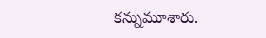కన్నుమూశారు.